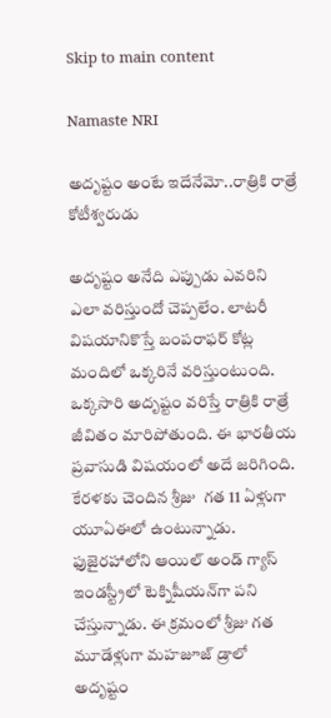Skip to main content

Namaste NRI

అదృష్టం అంటే ఇదేనేమో..రాత్రికి రాత్రే కోటీశ్వరుడు

అదృష్టం అనేది ఎప్పుడు ఎవరిని ఎలా వరిస్తుందో చెప్పలేం. లాటరీ విషయానికొస్తే బంపరాఫర్ కోట్ల మందిలో ఒక్కరినే వరిస్తుంటుంది.  ఒక్కసారి అదృష్టం వరిస్తే రాత్రికి రాత్రే జీవితం మారిపోతుంది. ఈ భారతీయ ప్రవాసుడి విషయంలో అదే జరిగింది. కేరళకు చెందిన శ్రీజు  గత 11 ఏళ్లుగా యూఏఈలో ఉంటున్నాడు. ఫుజైరహాలోని ఆయిల్ అండ్ గ్యాస్ ఇండస్ట్రీలో టెక్నిషీయన్‌గా పని చేస్తున్నాడు. ఈ క్రమంలో శ్రీజు గత మూడేళ్లుగా మహజూజ్ డ్రాలో అదృష్టం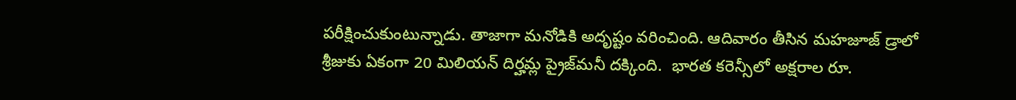పరీక్షించుకుంటున్నాడు. తాజాగా మనోడికి అదృష్టం వరించింది. ఆదివారం తీసిన మహజూజ్ డ్రాలో శ్రీజుకు ఏకంగా 20 మిలియన్ దిర్హమ్ల ప్రైజ్‌మనీ దక్కింది.  భారత కరెన్సీలో అక్షరాల రూ.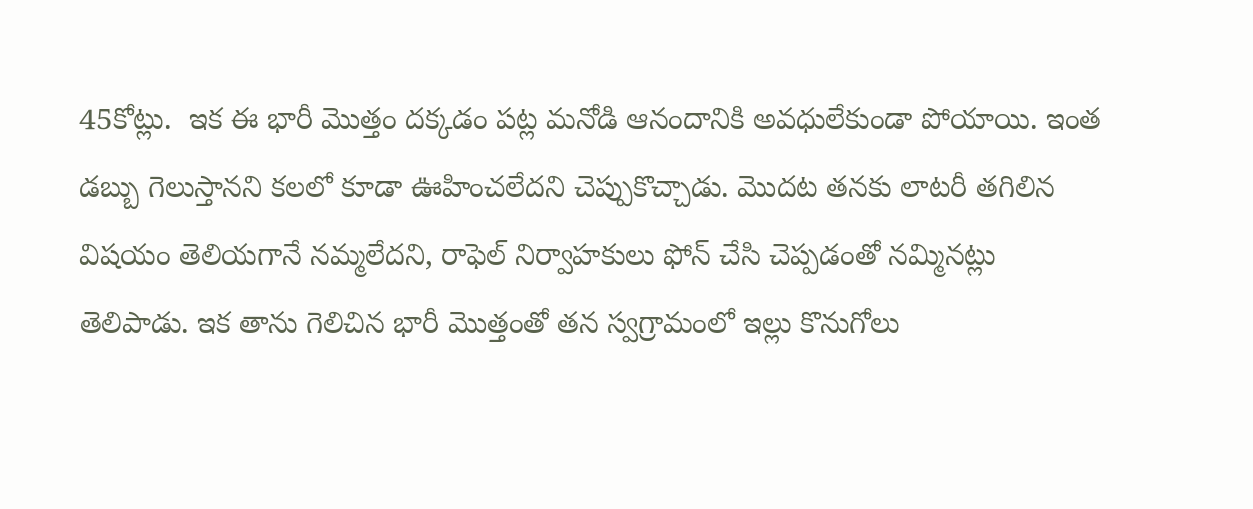45కోట్లు.  ఇక ఈ భారీ మొత్తం దక్కడం పట్ల మనోడి ఆనందానికి అవధులేకుండా పోయాయి. ఇంత డబ్బు గెలుస్తానని కలలో కూడా ఊహించలేదని చెప్పుకొచ్చాడు. మొదట తనకు లాటరీ తగిలిన విషయం తెలియగానే నమ్మలేదని, రాఫెల్ నిర్వాహకులు ఫోన్ చేసి చెప్పడంతో నమ్మినట్లు తెలిపాడు. ఇక తాను గెలిచిన భారీ మొత్తంతో తన స్వగ్రామంలో ఇల్లు కొనుగోలు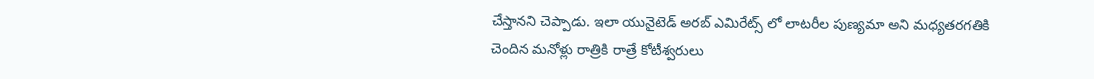చేస్తానని చెప్పాడు. ఇలా యునైటెడ్ అరబ్ ఎమిరేట్స్ లో లాటరీల పుణ్యమా అని మధ్యతరగతికి చెందిన మనోళ్లు రాత్రికి రాత్రే కోటీశ్వరులు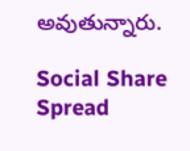అవుతున్నారు.

Social Share Spread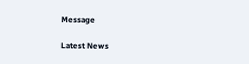Message

Latest News